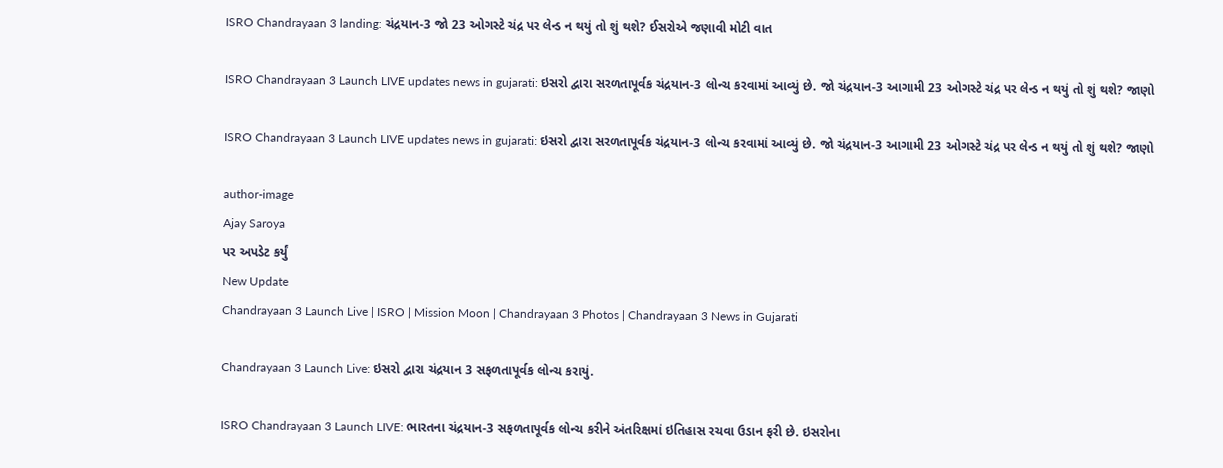ISRO Chandrayaan 3 landing: ચંદ્રયાન-3 જો 23 ઓગસ્ટે ચંદ્ર પર લેન્ડ ન થયું તો શું થશે? ઈસરોએ જણાવી મોટી વાત

ISRO Chandrayaan 3 Launch LIVE updates news in gujarati: ઇસરો દ્વારા સરળતાપૂર્વક ચંદ્રયાન-3 લોન્ચ કરવામાં આવ્યું છે. જો ચંદ્રયાન-3 આગામી 23 ઓગસ્ટે ચંદ્ર પર લેન્ડ ન થયું તો શું થશે? જાણો

ISRO Chandrayaan 3 Launch LIVE updates news in gujarati: ઇસરો દ્વારા સરળતાપૂર્વક ચંદ્રયાન-3 લોન્ચ કરવામાં આવ્યું છે. જો ચંદ્રયાન-3 આગામી 23 ઓગસ્ટે ચંદ્ર પર લેન્ડ ન થયું તો શું થશે? જાણો

author-image
Ajay Saroya
પર અપડેટ કર્યું
New Update
Chandrayaan 3 Launch Live | ISRO | Mission Moon | Chandrayaan 3 Photos | Chandrayaan 3 News in Gujarati

Chandrayaan 3 Launch Live: ઇસરો દ્વારા ચંદ્રયાન 3 સફળતાપૂર્વક લોન્ચ કરાયું.

ISRO Chandrayaan 3 Launch LIVE: ભારતના ચંદ્રયાન-3 સફળતાપૂર્વક લોન્ચ કરીને અંતરિક્ષમાં ઇતિહાસ રચવા ઉડાન ફરી છે. ઇસરોના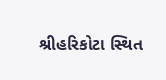શ્રીહરિકોટા સ્થિત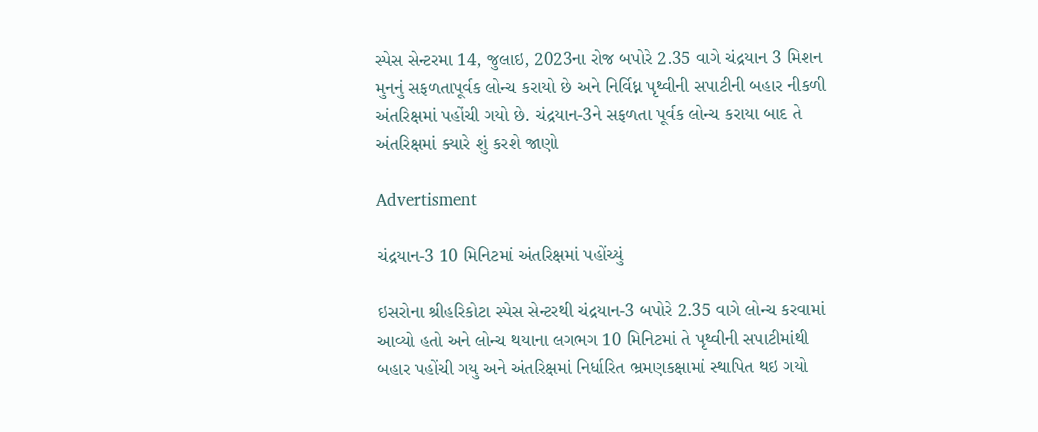સ્પેસ સેન્ટરમા 14, જુલાઇ, 2023ના રોજ બપોરે 2.35 વાગે ચંદ્રયાન 3 મિશન મુનનું સફળતાપૂર્વક લોન્ચ કરાયો છે અને નિર્વિધ્ન પૃથ્વીની સપાટીની બહાર નીકળી અંતરિક્ષમાં પહોંચી ગયો છે. ચંદ્રયાન-3ને સફળતા પૂર્વક લોન્ચ કરાયા બાદ તે અંતરિક્ષમાં ક્યારે શું કરશે જાણો

Advertisment

ચંદ્રયાન-3 10 મિનિટમાં અંતરિક્ષમાં પહોંચ્યું

ઇસરોના શ્રીહરિકોટા સ્પેસ સેન્ટરથી ચંદ્રયાન-3 બપોરે 2.35 વાગે લોન્ચ કરવામાં આવ્યો હતો અને લોન્ચ થયાના લગભગ 10 મિનિટમાં તે પૃથ્વીની સપાટીમાંથી બહાર પહોંચી ગયુ અને અંતરિક્ષમાં નિર્ધારિત ભ્રમણકક્ષામાં સ્થાપિત થઇ ગયો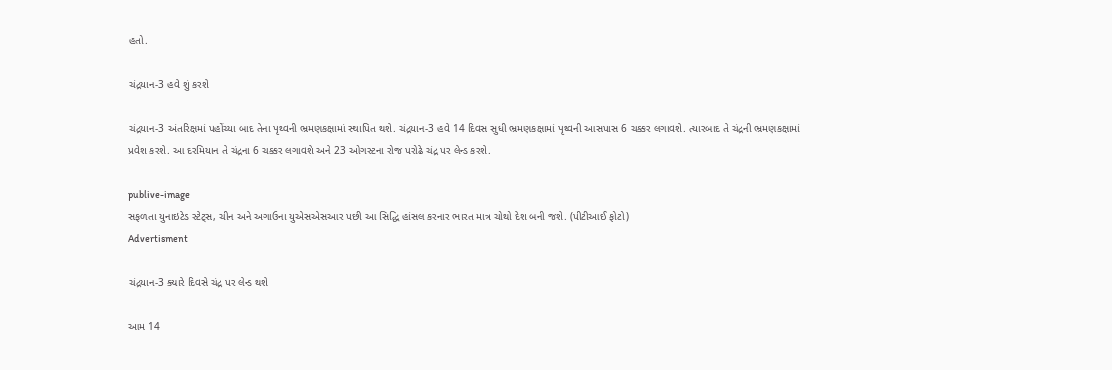હતો.

ચંદ્રયાન-3 હવે શું કરશે

ચંદ્રયાન-3 અંતરિક્ષમાં પહોંચ્યા બાદ તેના પૃથ્વની ભ્રમણકક્ષામાં સ્થાપિત થશે. ચંદ્રયાન-3 હવે 14 દિવસ સુધી ભ્રમણકક્ષામાં પૃથ્વની આસપાસ 6 ચક્કર લગાવશે. ત્યારબાદ તે ચંદ્રની ભ્રમણકક્ષામાં પ્રવેશ કરશે. આ દરમિયાન તે ચંદ્રના 6 ચક્કર લગાવશે અને 23 ઓગસ્ટના રોજ પરોઢે ચંદ્ર પર લેન્ડ કરશે.

publive-image
સફળતા યુનાઇટેડ સ્ટેટ્સ, ચીન અને અગાઉના યુએસએસઆર પછી આ સિદ્ધિ હાંસલ કરનાર ભારત માત્ર ચોથો દેશ બની જશે. (પીટીઆઈ ફોટો)
Advertisment

ચંદ્રયાન-3 ક્યારે દિવસે ચંદ્ર પર લેન્ડ થશે

આમ 14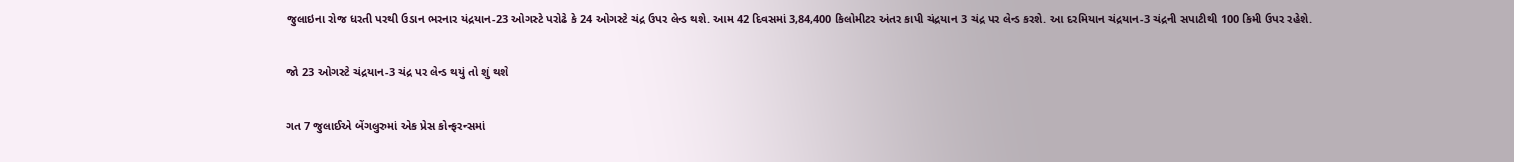જુલાઇના રોજ ધરતી પરથી ઉડાન ભરનાર યંદ્રયાન-23 ઓગસ્ટે પરોઢે કે 24 ઓગસ્ટે ચંદ્ર ઉપર લેન્ડ થશે. આમ 42 દિવસમાં 3,84,400 કિલોમીટર અંતર કાપી ચંદ્રયાન 3 ચંદ્ર પર લેન્ડ કરશે. આ દરમિયાન ચંદ્રયાન-3 ચંદ્રની સપાટીથી 100 કિમી ઉપર રહેશે.

જો 23 ઓગસ્ટે ચંદ્રયાન-3 ચંદ્ર પર લેન્ડ થયું તો શું થશે

ગત 7 જુલાઈએ બેંગલુરુમાં એક પ્રેસ કોન્ફરન્સમાં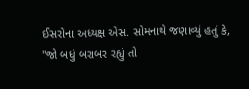ઈસરોના અધ્યક્ષ એસ. સોમનાથે જણાવ્યું હતું કે, "જો બધું બરાબર રહ્યું તો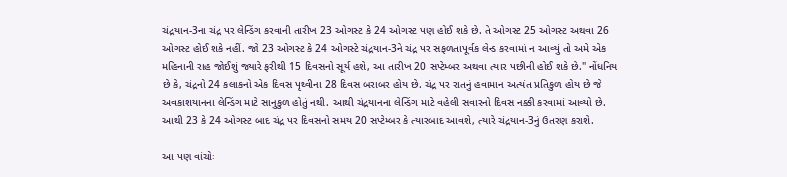ચંદ્રયાન-3ના ચંદ્ર પર લેન્ડિંગ કરવાની તારીખ 23 ઓગસ્ટ કે 24 ઓગસ્ટ પણ હોઈ શકે છે. તે ઓગસ્ટ 25 ઓગસ્ટ અથવા 26 ઓગસ્ટ હોઈ શકે નહીં. જો 23 ઓગસ્ટ કે 24 ઓગસ્ટે ચંદ્રયાન-3ને ચંદ્ર પર સફળતાપૂર્વક લેન્ડ કરવામાં ન આવ્યું તો અમે એક મહિનાની રાહ જોઈશું જ્યારે ફરીથી 15 દિવસનો સૂર્ય હશે, આ તારીખ 20 સપ્ટેમ્બર અથવા ત્યાર પછીની હોઈ શકે છે." નોંધનિય છે કે, ચંદ્રનો 24 કલાકનો એક દિવસ પૃથ્વીના 28 દિવસ બરાબર હોય છે. ચંદ્ર પર રાતનું હવામાન અત્યંત પ્રતિકુળ હોય છે જે અવકાશયાનના લેન્ડિંગ માટે સાનુકુળ હોતું નથી. આથી ચંદ્રયાનના લેન્ડિંગ માટે વહેલી સવારનો દિવસ નક્કી કરવામાં આવ્યો છે. આથી 23 કે 24 ઓગસ્ટ બાદ ચંદ્ર પર દિવસનો સમય 20 સપ્ટેમ્બર કે ત્યારબાદ આવશે, ત્યારે ચંદ્રયાન-3નું ઉતરણ કરાશે.

આ પણ વાંચોઃ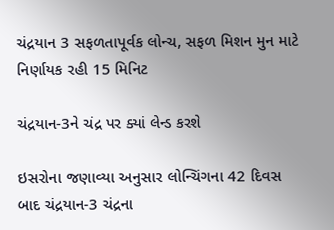ચંદ્રયાન 3 સફળતાપૂર્વક લોન્ચ, સફળ મિશન મુન માટે નિર્ણાયક રહી 15 મિનિટ

ચંદ્રયાન-3ને ચંદ્ર પર ક્યાં લેન્ડ કરશે

ઇસરોના જણાવ્યા અનુસાર લોન્ચિંગના 42 દિવસ બાદ ચંદ્રયાન-3 ચંદ્રના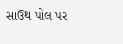સાઉથ પોલ પર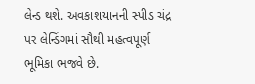લેન્ડ થશે. અવકાશયાનની સ્પીડ ચંદ્ર પર લેન્ડિંગમાં સૌથી મહત્વપૂર્ણ ભૂમિકા ભજવે છે.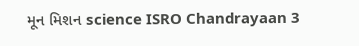મૂન મિશન science ISRO Chandrayaan 3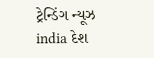ટ્રેન્ડિંગ ન્યૂઝ india દેશ